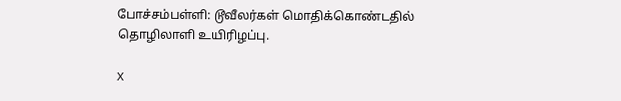போச்சம்பள்ளி: டூவீலர்கள் மொதிக்கொண்டதில் தொழிலாளி உயிரிழப்பு.

X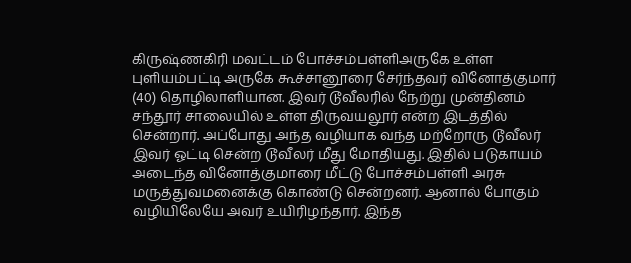கிருஷ்ணகிரி மவட்டம் போச்சம்பள்ளிஅருகே உள்ள புளியம்பட்டி அருகே கூச்சானூரை சேர்ந்தவர் வினோத்குமார் (40) தொழிலாளியான. இவர் டூவீலரில் நேற்று முன்தினம் சந்தூர் சாலையில் உள்ள திருவயலூர் என்ற இடத்தில் சென்றார். அப்போது அந்த வழியாக வந்த மற்றோரு டூவீலர் இவர் ஓட்டி சென்ற டூவீலர் மீது மோதியது. இதில் படுகாயம் அடைந்த வினோத்குமாரை மீட்டு போச்சம்பள்ளி அரசு மருத்துவமனைக்கு கொண்டு சென்றனர். ஆனால் போகும் வழியிலேயே அவர் உயிரிழந்தார். இந்த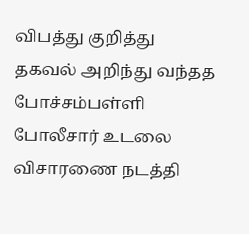விபத்து குறித்து தகவல் அறிந்து வந்தத போச்சம்பள்ளி போலீசார் உடலை விசாரணை நடத்தி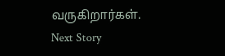வருகிறார்கள்.
Next Story